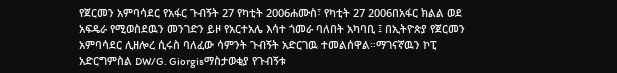የጀርመን አምባሳደር የአፋር ጉብኝት 27 የካቲት 2006ሐሙስ፣ የካቲት 27 2006በአፋር ክልል ወደ አፍዴራ የሚወስደዉን መንገድን ይዞ የአርተአሌ እሳተ ጎመራ ባለበት አካባቢ ፤ በኢትዮጵያ የጀርመን አምባሳደር ሊዘሎረ ሲሩስ ባለፈው ሳምንት ጉብኝት አድርገዉ ተመልሰዋል።ማገናኛዉን ኮፒ አድርግምስል DW/G. Giorgisማስታወቂያ የጉብኝቱ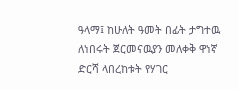ዓላማ፤ ከሁለት ዓመት በፊት ታግተዉ ለነበሩት ጀርመናዉያን መለቀቅ ዋነኛ ድርሻ ላበረከቱት የሃገር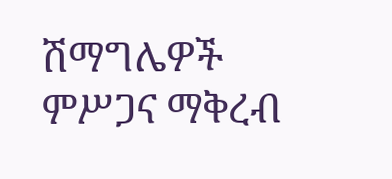ሽማግሌዎች ምሥጋና ማቅረብ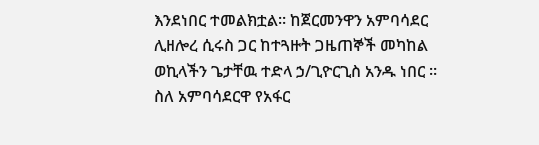እንደነበር ተመልክቷል። ከጀርመንዋን አምባሳደር ሊዘሎረ ሲሩስ ጋር ከተጓዙት ጋዜጠኞች መካከል ወኪላችን ጌታቸዉ ተድላ ኃ/ጊዮርጊስ አንዱ ነበር ። ስለ አምባሳደርዋ የአፋር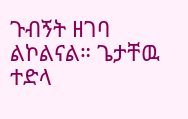ጉብኝት ዘገባ ልኮልናል። ጌታቸዉ ተድላ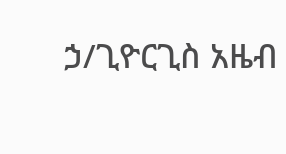ኃ/ጊዮርጊስ አዜብ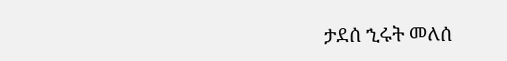ታደሰ ኂሩት መለሰ